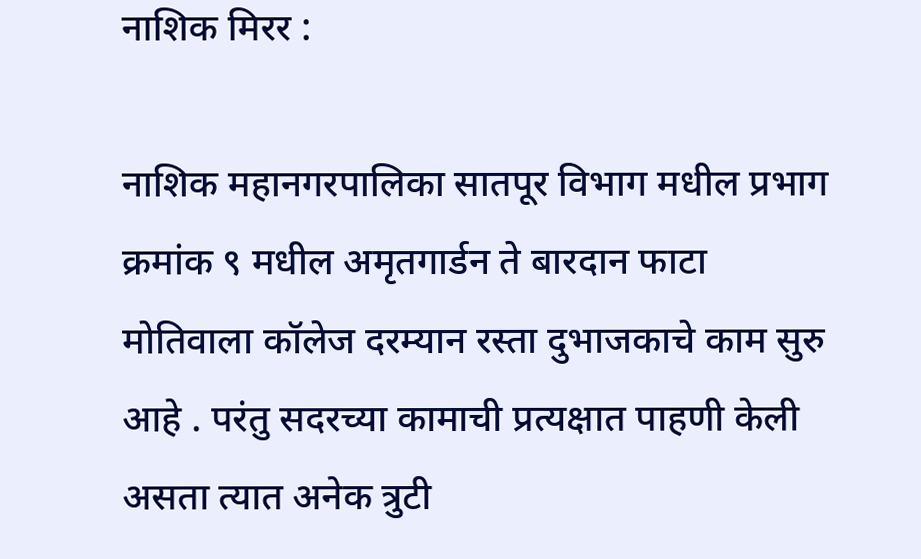नाशिक मिरर :

नाशिक महानगरपालिका सातपूर विभाग मधील प्रभाग क्रमांक ९ मधील अमृतगार्डन ते बारदान फाटा मोतिवाला कॉलेज दरम्यान रस्ता दुभाजकाचे काम सुरु आहे . परंतु सदरच्या कामाची प्रत्यक्षात पाहणी केली असता त्यात अनेक त्रुटी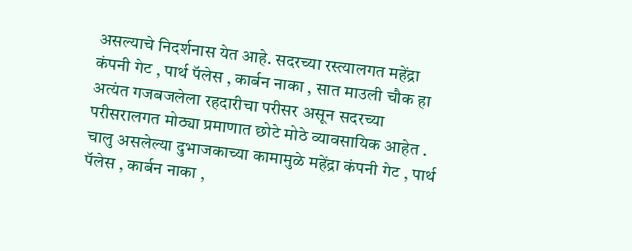असल्याचे निदर्शनास येत आहे. सदरच्या रस्त्यालगत महेंद्रा कंपनी गेट , पार्थ पॅलेस , कार्बन नाका , सात माउली चौक हा अत्यंत गजबजलेला रहदारीचा परीसर असून सदरच्या परीसरालगत मोठ्या प्रमाणात छोटे मोठे व्यावसायिक आहेत . चालु असलेल्या दुभाजकाच्या कामामुळे महेंद्रा कंपनी गेट , पार्थ पॅलेस , कार्बन नाका ,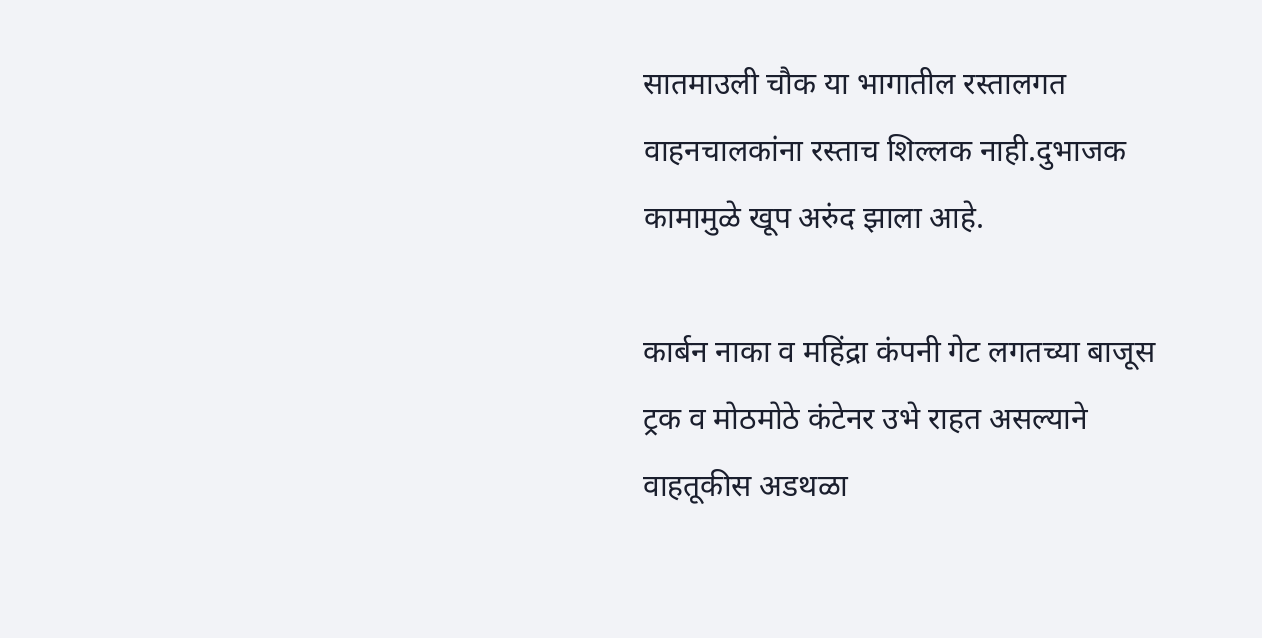सातमाउली चौक या भागातील रस्तालगत वाहनचालकांना रस्ताच शिल्लक नाही.दुभाजक कामामुळे खूप अरुंद झाला आहे.

कार्बन नाका व महिंद्रा कंपनी गेट लगतच्या बाजूस ट्रक व मोठमोठे कंटेनर उभे राहत असल्याने वाहतूकीस अडथळा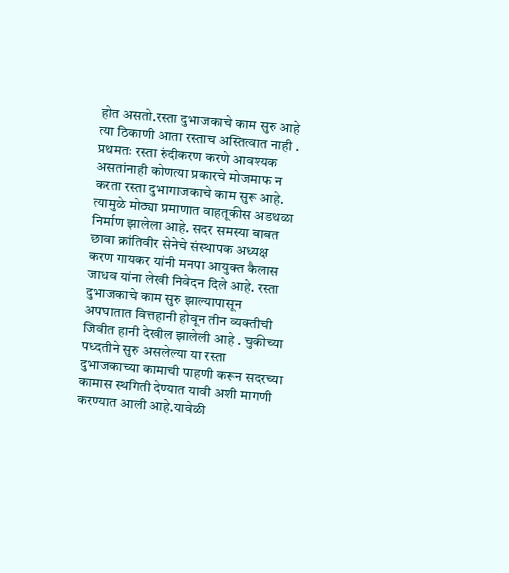होत असतो.रस्ता दुभाजकाचे काम सुरु आहे त्या ठिकाणी आता रस्ताच अस्तित्वात नाही . प्रथमतः रस्ता रुंदीकरण करणे आवश्यक असतांनाही कोणत्या प्रकारचे मोजमाफ न करता रस्ता दुभागाजकाचे काम सुरू आहे. त्यामुळे मोठ्या प्रमाणात वाहतूकीस अडथळा निर्माण झालेला आहे. सदर समस्या बाबत छावा क्रांतिवीर सेनेचे संस्थापक अध्यक्ष करण गायकर यांनी मनपा आयुक्त कैलास जाधव यांना लेखी निवेदन दिले आहे. रस्ता दुभाजकाचे काम सुरु झाल्यापासून अपघातात वित्तहानी होवून तीन व्यक्तीची जिवीत हानी देखील झालेली आहे . चुकीच्या पध्दतीने सुरु असलेल्या या रस्ता दुभाजकाच्या कामाची पाहणी करून सदरच्या कामास स्थगिती देण्यात यावी अशी मागणी करण्यात आली आहे.यावेळी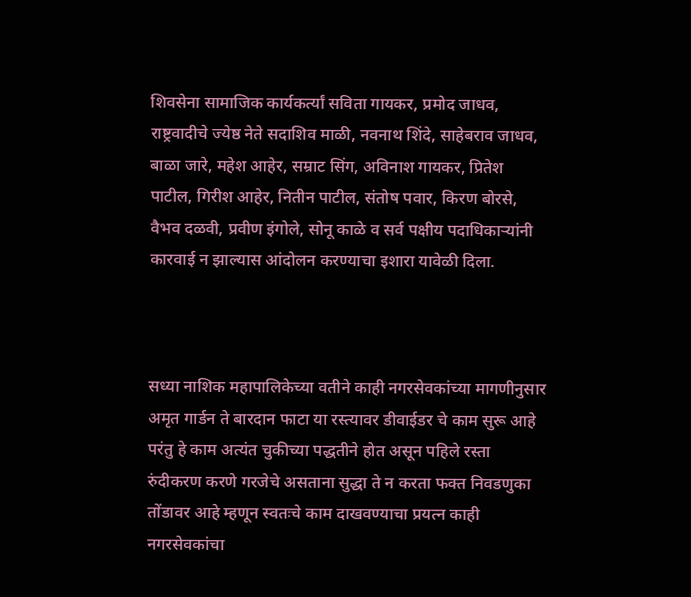शिवसेना सामाजिक कार्यकर्त्यां सविता गायकर, प्रमोद जाधव, राष्ट्रवादीचे ज्येष्ठ नेते सदाशिव माळी, नवनाथ शिंदे, साहेबराव जाधव, बाळा जारे, महेश आहेर, सम्राट सिंग, अविनाश गायकर, प्रितेश पाटील, गिरीश आहेर, नितीन पाटील, संतोष पवार, किरण बोरसे, वैभव दळवी, प्रवीण इंगोले, सोनू काळे व सर्व पक्षीय पदाधिकाऱ्यांनी कारवाई न झाल्यास आंदोलन करण्याचा इशारा यावेळी दिला.



सध्या नाशिक महापालिकेच्या वतीने काही नगरसेवकांच्या मागणीनुसार अमृत गार्डन ते बारदान फाटा या रस्त्यावर डीवाईडर चे काम सुरू आहे परंतु हे काम अत्यंत चुकीच्या पद्धतीने होत असून पहिले रस्ता रुंदीकरण करणे गरजेचे असताना सुद्धा ते न करता फक्त निवडणुका तोंडावर आहे म्हणून स्वतःचे काम दाखवण्याचा प्रयत्न काही नगरसेवकांचा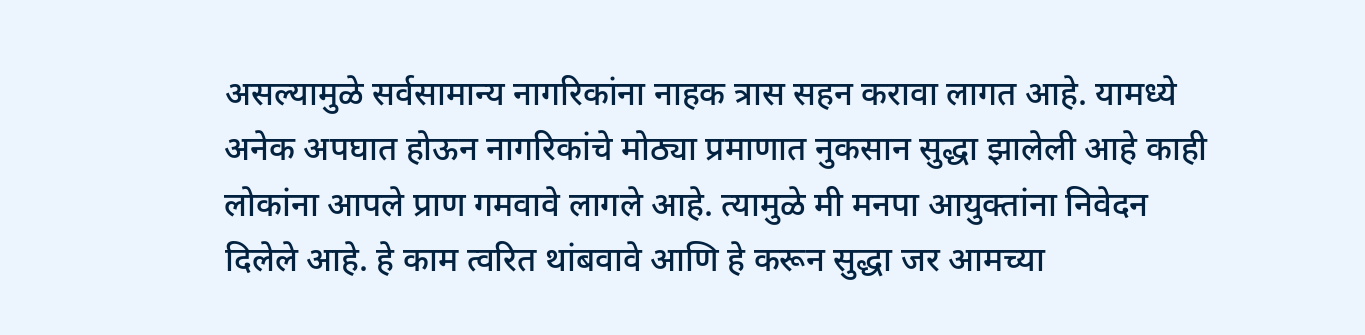असल्यामुळे सर्वसामान्य नागरिकांना नाहक त्रास सहन करावा लागत आहे. यामध्ये अनेक अपघात होऊन नागरिकांचे मोठ्या प्रमाणात नुकसान सुद्धा झालेली आहे काही लोकांना आपले प्राण गमवावे लागले आहे. त्यामुळे मी मनपा आयुक्तांना निवेदन दिलेले आहे. हे काम त्वरित थांबवावे आणि हे करून सुद्धा जर आमच्या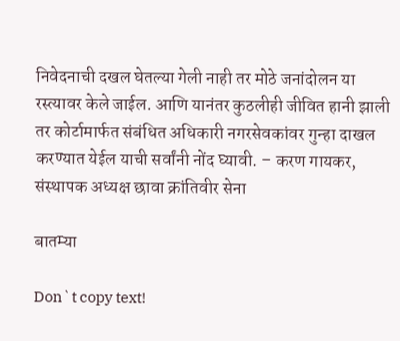निवेदनाची दखल घेतल्या गेली नाही तर मोठे जनांदोलन या रस्त्यावर केले जाईल. आणि यानंतर कुठलीही जीवित हानी झाली तर कोर्टामार्फत संबंधित अधिकारी नगरसेवकांवर गुन्हा दाखल करण्यात येईल याची सर्वांनी नोंद घ्यावी. – करण गायकर,
संस्थापक अध्यक्ष छावा क्रांतिवीर सेना

बातम्या

Don`t copy text!